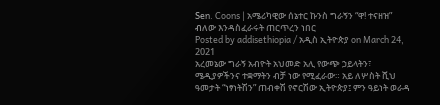Sen. Coons | አሜሪካዊው ሰኔተር ኩንስ ግራኝን “ዋ! ተናዘዝ” ብለው እንዳስፈራሩት ጠርጥረን ነበር
Posted by addisethiopia / አዲስ ኢትዮጵያ on March 24, 2021
አረመኔው ግራኝ አብዮት አህመድ አሊ የውጭ ኃይላትን፣ ሜዲያዎችንና ተቋማትን ብቻ ነው የሚፈራው። አይ ለሦስት ሺህ ዓመታት “ነፃነትሽን” ጠብቀሽ የኖርሽው ኢትዮጵያ፤ ምን ዓይነት ወራዳ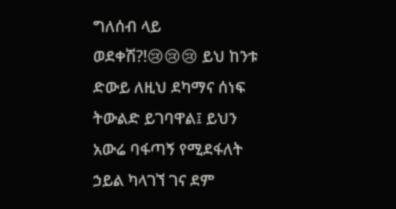ግለሰብ ላይ ወደቀሽ?!😢😢😢 ይህ ከንቱ ድውይ ለዚህ ደካማና ሰነፍ ትውልድ ይገባዋል፤ ይህን አውሬ ባፋጣኝ የሚደፋለት ኃይል ካላገኘ ገና ደም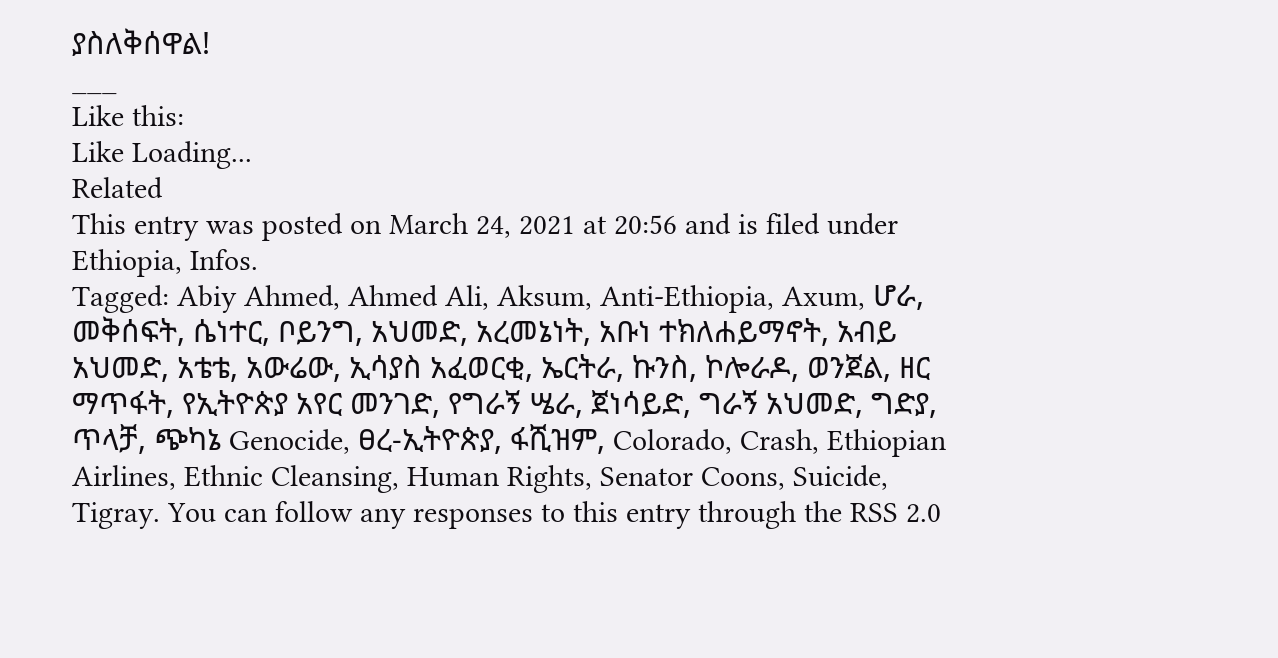ያስለቅሰዋል!
___
Like this:
Like Loading...
Related
This entry was posted on March 24, 2021 at 20:56 and is filed under Ethiopia, Infos.
Tagged: Abiy Ahmed, Ahmed Ali, Aksum, Anti-Ethiopia, Axum, ሆራ, መቅሰፍት, ሴነተር, ቦይንግ, አህመድ, አረመኔነት, አቡነ ተክለሐይማኖት, አብይ አህመድ, አቴቴ, አውሬው, ኢሳያስ አፈወርቂ, ኤርትራ, ኩንስ, ኮሎራዶ, ወንጀል, ዘር ማጥፋት, የኢትዮጵያ አየር መንገድ, የግራኝ ሤራ, ጀነሳይድ, ግራኝ አህመድ, ግድያ, ጥላቻ, ጭካኔ Genocide, ፀረ-ኢትዮጵያ, ፋሺዝም, Colorado, Crash, Ethiopian Airlines, Ethnic Cleansing, Human Rights, Senator Coons, Suicide, Tigray. You can follow any responses to this entry through the RSS 2.0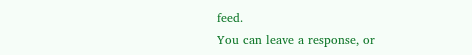feed.
You can leave a response, or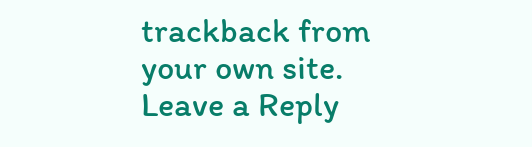trackback from your own site.
Leave a Reply